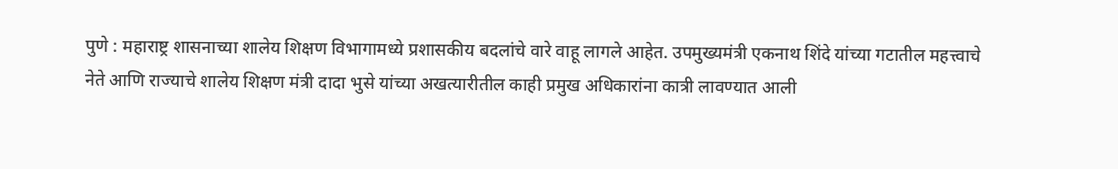पुणे : महाराष्ट्र शासनाच्या शालेय शिक्षण विभागामध्ये प्रशासकीय बदलांचे वारे वाहू लागले आहेत. उपमुख्यमंत्री एकनाथ शिंदे यांच्या गटातील महत्त्वाचे नेते आणि राज्याचे शालेय शिक्षण मंत्री दादा भुसे यांच्या अखत्यारीतील काही प्रमुख अधिकारांना कात्री लावण्यात आली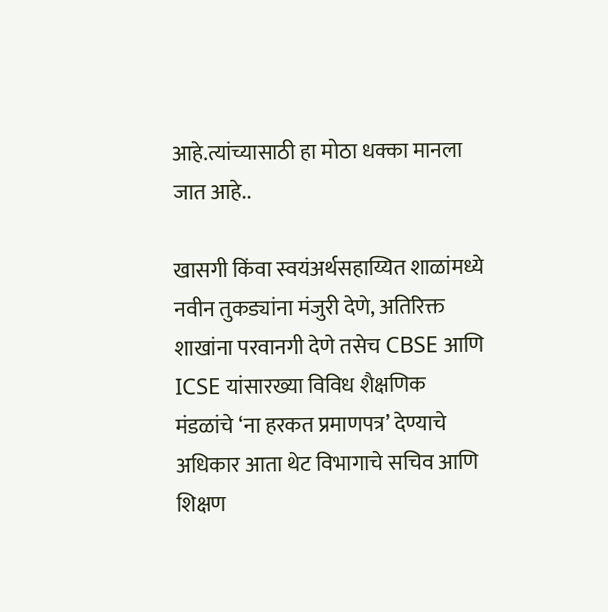आहे.त्यांच्यासाठी हा मोठा धक्का मानला जात आहे..

खासगी किंवा स्वयंअर्थसहाय्यित शाळांमध्ये नवीन तुकड्यांना मंजुरी देणे, अतिरिक्त शाखांना परवानगी देणे तसेच CBSE आणि ICSE यांसारख्या विविध शैक्षणिक मंडळांचे ‘ना हरकत प्रमाणपत्र’ देण्याचे अधिकार आता थेट विभागाचे सचिव आणि शिक्षण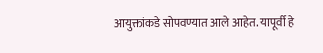आयुक्तांकडे सोपवण्यात आले आहेत. यापूर्वी हे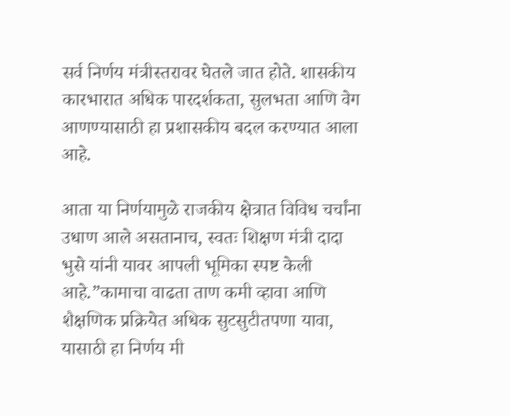सर्व निर्णय मंत्रीस्तरावर घेतले जात होते. शासकीय कारभारात अधिक पारदर्शकता, सुलभता आणि वेग आणण्यासाठी हा प्रशासकीय बदल करण्यात आला आहे.

आता या निर्णयामुळे राजकीय क्षेत्रात विविध चर्चांना उधाण आले असतानाच, स्वतः शिक्षण मंत्री दादा भुसे यांनी यावर आपली भूमिका स्पष्ट केली आहे.”कामाचा वाढता ताण कमी व्हावा आणि शैक्षणिक प्रक्रियेत अधिक सुटसुटीतपणा यावा, यासाठी हा निर्णय मी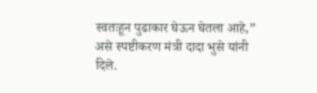स्वतःहून पुढाकार घेऊन घेतला आहे,” असे स्पष्टीकरण मंत्री दादा भुसे यांनी दिले.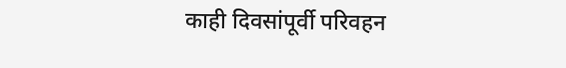काही दिवसांपूर्वी परिवहन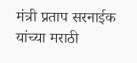मंत्री प्रताप सरनाईक यांच्या मराठी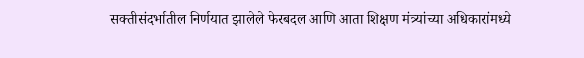सक्तीसंदर्भातील निर्णयात झालेले फेरबदल आणि आता शिक्षण मंत्र्यांच्या अधिकारांमध्ये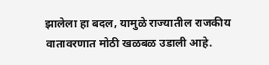झालेला हा बदल, यामुळे राज्यातील राजकीय वातावरणात मोठी खळबळ उडाली आहे.